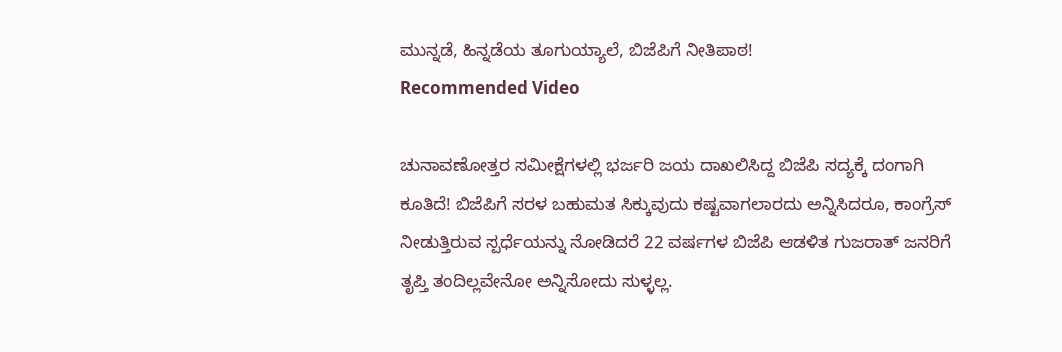ಮುನ್ನಡೆ, ಹಿನ್ನಡೆಯ ತೂಗುಯ್ಯಾಲೆ, ಬಿಜೆಪಿಗೆ ನೀತಿಪಾಠ!
Recommended Video

ಚುನಾವಣೋತ್ತರ ಸಮೀಕ್ಷೆಗಳಲ್ಲಿ ಭರ್ಜರಿ ಜಯ ದಾಖಲಿಸಿದ್ದ ಬಿಜೆಪಿ ಸದ್ಯಕ್ಕೆ ದಂಗಾಗಿ ಕೂತಿದೆ! ಬಿಜೆಪಿಗೆ ಸರಳ ಬಹುಮತ ಸಿಕ್ಕುವುದು ಕಷ್ಟವಾಗಲಾರದು ಅನ್ನಿಸಿದರೂ, ಕಾಂಗ್ರೆಸ್ ನೀಡುತ್ತಿರುವ ಸ್ಪರ್ಧೆಯನ್ನು ನೋಡಿದರೆ 22 ವರ್ಷಗಳ ಬಿಜೆಪಿ ಆಡಳಿತ ಗುಜರಾತ್ ಜನರಿಗೆ ತೃಪ್ತಿ ತಂದಿಲ್ಲವೇನೋ ಅನ್ನಿಸೋದು ಸುಳ್ಳಲ್ಲ.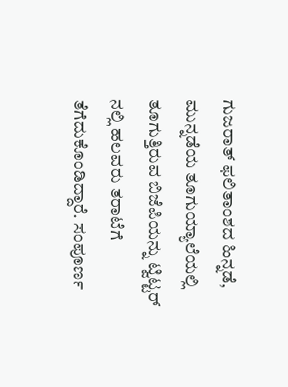ಗುಜರಾತ್ ಫಲಿತಾಂಶದ ಹಿನ್ನಡೆ, ಮುನ್ನಡೆಯ ತೂಗುಯ್ಯಾಲೆಯಲ್ಲಿ ತೂಗುತ್ತಿರುವ ಬಿಜೆಪಿಯನ್ನು ಟ್ವಿಟ್ಟರ್ ನಲ್ಲಿ ಹಲವರು ತರಾಟೆಗೆ ತೆಗೆದುಕೊಂಡಿದ್ದಾರೆ. ಸಂಪೂರ್ಣ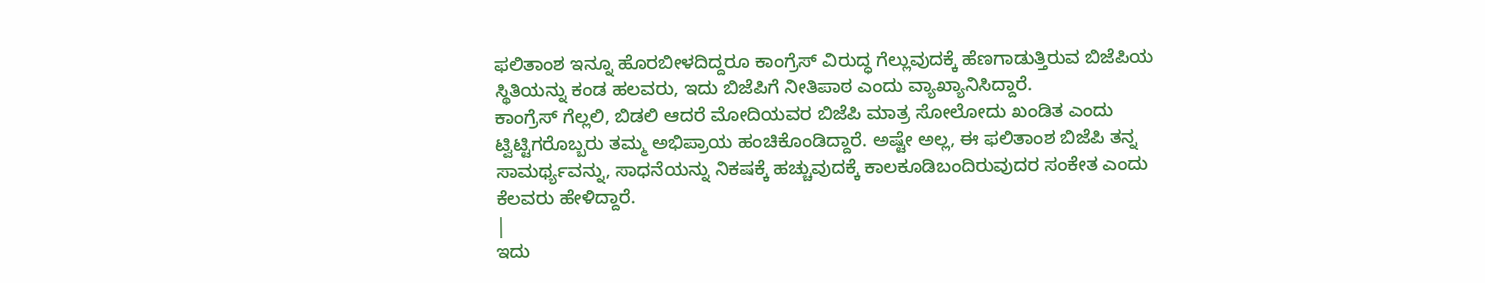ಫಲಿತಾಂಶ ಇನ್ನೂ ಹೊರಬೀಳದಿದ್ದರೂ ಕಾಂಗ್ರೆಸ್ ವಿರುದ್ಧ ಗೆಲ್ಲುವುದಕ್ಕೆ ಹೆಣಗಾಡುತ್ತಿರುವ ಬಿಜೆಪಿಯ ಸ್ಥಿತಿಯನ್ನು ಕಂಡ ಹಲವರು, ಇದು ಬಿಜೆಪಿಗೆ ನೀತಿಪಾಠ ಎಂದು ವ್ಯಾಖ್ಯಾನಿಸಿದ್ದಾರೆ.
ಕಾಂಗ್ರೆಸ್ ಗೆಲ್ಲಲಿ, ಬಿಡಲಿ ಆದರೆ ಮೋದಿಯವರ ಬಿಜೆಪಿ ಮಾತ್ರ ಸೋಲೋದು ಖಂಡಿತ ಎಂದು ಟ್ವಿಟ್ಟಿಗರೊಬ್ಬರು ತಮ್ಮ ಅಭಿಪ್ರಾಯ ಹಂಚಿಕೊಂಡಿದ್ದಾರೆ. ಅಷ್ಟೇ ಅಲ್ಲ, ಈ ಫಲಿತಾಂಶ ಬಿಜೆಪಿ ತನ್ನ ಸಾಮರ್ಥ್ಯವನ್ನು, ಸಾಧನೆಯನ್ನು ನಿಕಷಕ್ಕೆ ಹಚ್ಚುವುದಕ್ಕೆ ಕಾಲಕೂಡಿಬಂದಿರುವುದರ ಸಂಕೇತ ಎಂದು ಕೆಲವರು ಹೇಳಿದ್ದಾರೆ.
|
ಇದು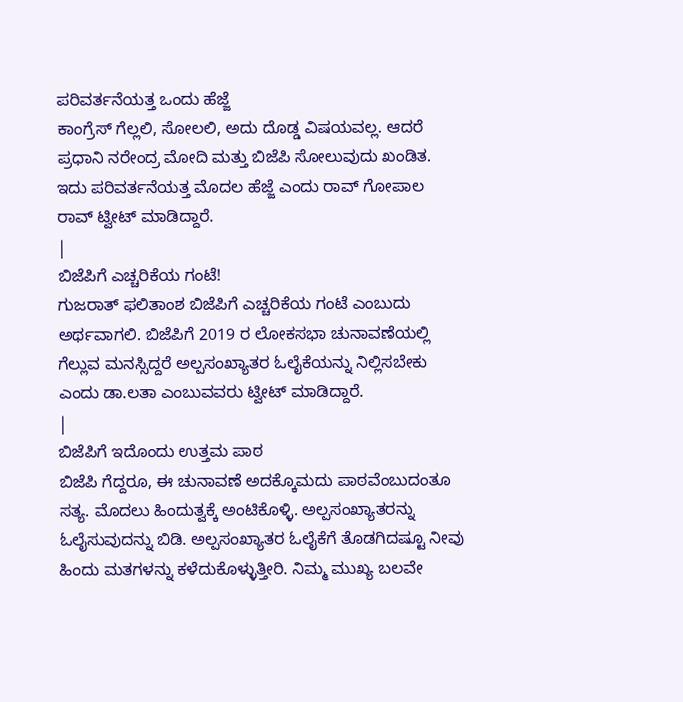ಪರಿವರ್ತನೆಯತ್ತ ಒಂದು ಹೆಜ್ಜೆ
ಕಾಂಗ್ರೆಸ್ ಗೆಲ್ಲಲಿ, ಸೋಲಲಿ, ಅದು ದೊಡ್ಡ ವಿಷಯವಲ್ಲ. ಆದರೆ ಪ್ರಧಾನಿ ನರೇಂದ್ರ ಮೋದಿ ಮತ್ತು ಬಿಜೆಪಿ ಸೋಲುವುದು ಖಂಡಿತ. ಇದು ಪರಿವರ್ತನೆಯತ್ತ ಮೊದಲ ಹೆಜ್ಜೆ ಎಂದು ರಾವ್ ಗೋಪಾಲ ರಾವ್ ಟ್ವೀಟ್ ಮಾಡಿದ್ದಾರೆ.
|
ಬಿಜೆಪಿಗೆ ಎಚ್ಚರಿಕೆಯ ಗಂಟೆ!
ಗುಜರಾತ್ ಫಲಿತಾಂಶ ಬಿಜೆಪಿಗೆ ಎಚ್ಚರಿಕೆಯ ಗಂಟೆ ಎಂಬುದು ಅರ್ಥವಾಗಲಿ. ಬಿಜೆಪಿಗೆ 2019 ರ ಲೋಕಸಭಾ ಚುನಾವಣೆಯಲ್ಲಿ ಗೆಲ್ಲುವ ಮನಸ್ಸಿದ್ದರೆ ಅಲ್ಪಸಂಖ್ಯಾತರ ಓಲೈಕೆಯನ್ನು ನಿಲ್ಲಿಸಬೇಕು ಎಂದು ಡಾ.ಲತಾ ಎಂಬುವವರು ಟ್ವೀಟ್ ಮಾಡಿದ್ದಾರೆ.
|
ಬಿಜೆಪಿಗೆ ಇದೊಂದು ಉತ್ತಮ ಪಾಠ
ಬಿಜೆಪಿ ಗೆದ್ದರೂ, ಈ ಚುನಾವಣೆ ಅದಕ್ಕೊಮದು ಪಾಠವೆಂಬುದಂತೂ ಸತ್ಯ. ಮೊದಲು ಹಿಂದುತ್ವಕ್ಕೆ ಅಂಟಿಕೊಳ್ಳಿ. ಅಲ್ಪಸಂಖ್ಯಾತರನ್ನು ಓಲೈಸುವುದನ್ನು ಬಿಡಿ. ಅಲ್ಪಸಂಖ್ಯಾತರ ಓಲೈಕೆಗೆ ತೊಡಗಿದಷ್ಟೂ ನೀವು ಹಿಂದು ಮತಗಳನ್ನು ಕಳೆದುಕೊಳ್ಳುತ್ತೀರಿ. ನಿಮ್ಮ ಮುಖ್ಯ ಬಲವೇ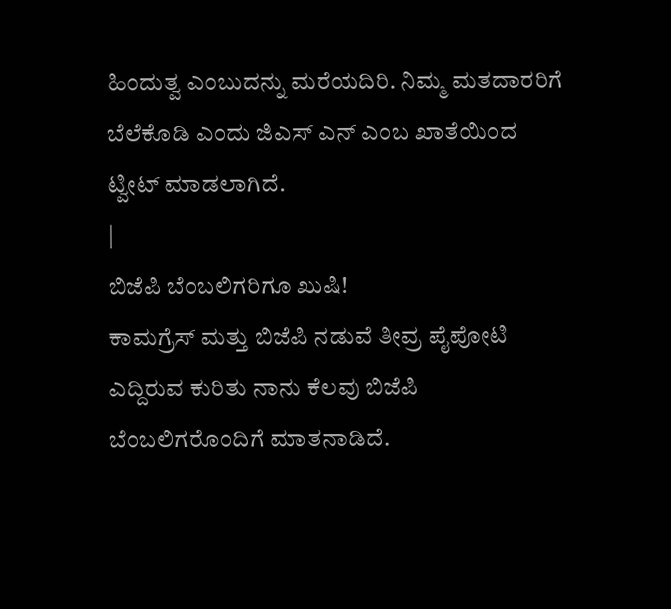ಹಿಂದುತ್ವ ಎಂಬುದನ್ನು ಮರೆಯದಿರಿ. ನಿಮ್ಮ ಮತದಾರರಿಗೆ ಬೆಲೆಕೊಡಿ ಎಂದು ಜಿಎಸ್ ಎನ್ ಎಂಬ ಖಾತೆಯಿಂದ ಟ್ವೀಟ್ ಮಾಡಲಾಗಿದೆ.
|
ಬಿಜೆಪಿ ಬೆಂಬಲಿಗರಿಗೂ ಖುಷಿ!
ಕಾಮಗ್ರೆಸ್ ಮತ್ತು ಬಿಜೆಪಿ ನಡುವೆ ತೀವ್ರ ಪೈಪೋಟಿ ಎದ್ದಿರುವ ಕುರಿತು ನಾನು ಕೆಲವು ಬಿಜೆಪಿ ಬೆಂಬಲಿಗರೊಂದಿಗೆ ಮಾತನಾಡಿದೆ.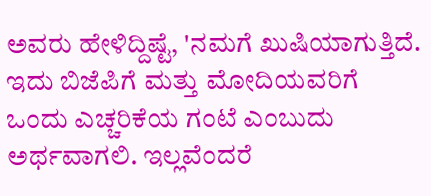ಅವರು ಹೇಳಿದ್ದಿಷ್ಟೆ, 'ನಮಗೆ ಖುಷಿಯಾಗುತ್ತಿದೆ. ಇದು ಬಿಜೆಪಿಗೆ ಮತ್ತು ಮೋದಿಯವರಿಗೆ ಒಂದು ಎಚ್ಚರಿಕೆಯ ಗಂಟೆ ಎಂಬುದು ಅರ್ಥವಾಗಲಿ. ಇಲ್ಲವೆಂದರೆ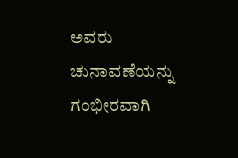ಅವರು ಚುನಾವಣೆಯನ್ನು ಗಂಭೀರವಾಗಿ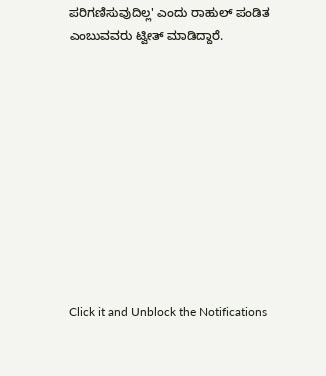ಪರಿಗಣಿಸುವುದಿಲ್ಲ' ಎಂದು ರಾಹುಲ್ ಪಂಡಿತ ಎಂಬುವವರು ಟ್ವೀತ್ ಮಾಡಿದ್ದಾರೆ.











Click it and Unblock the Notifications